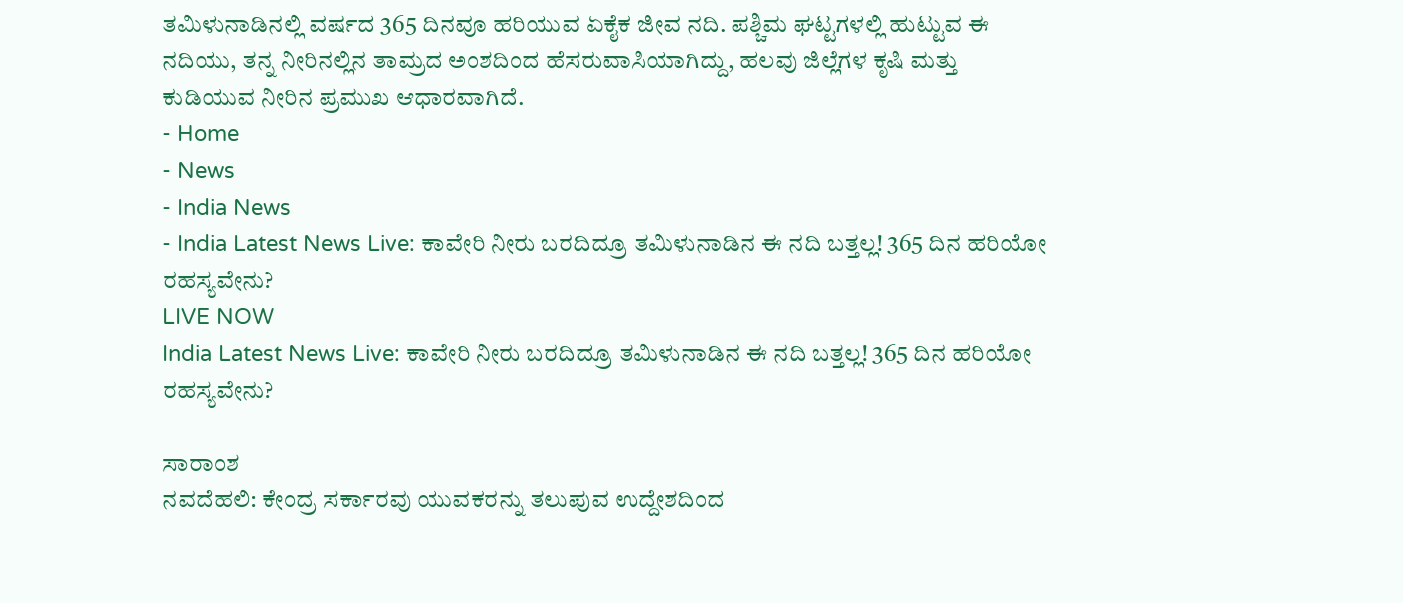ತಮಿಳುನಾಡಿನಲ್ಲಿ ವರ್ಷದ 365 ದಿನವೂ ಹರಿಯುವ ಏಕೈಕ ಜೀವ ನದಿ. ಪಶ್ಚಿಮ ಘಟ್ಟಗಳಲ್ಲಿ ಹುಟ್ಟುವ ಈ ನದಿಯು, ತನ್ನ ನೀರಿನಲ್ಲಿನ ತಾಮ್ರದ ಅಂಶದಿಂದ ಹೆಸರುವಾಸಿಯಾಗಿದ್ದು, ಹಲವು ಜಿಲ್ಲೆಗಳ ಕೃಷಿ ಮತ್ತು ಕುಡಿಯುವ ನೀರಿನ ಪ್ರಮುಖ ಆಧಾರವಾಗಿದೆ.
- Home
- News
- India News
- India Latest News Live: ಕಾವೇರಿ ನೀರು ಬರದಿದ್ರೂ ತಮಿಳುನಾಡಿನ ಈ ನದಿ ಬತ್ತಲ್ಲ! 365 ದಿನ ಹರಿಯೋ ರಹಸ್ಯವೇನು?
LIVE NOW
India Latest News Live: ಕಾವೇರಿ ನೀರು ಬರದಿದ್ರೂ ತಮಿಳುನಾಡಿನ ಈ ನದಿ ಬತ್ತಲ್ಲ! 365 ದಿನ ಹರಿಯೋ ರಹಸ್ಯವೇನು?

ಸಾರಾಂಶ
ನವದೆಹಲಿ: ಕೇಂದ್ರ ಸರ್ಕಾರವು ಯುವಕರನ್ನು ತಲುಪುವ ಉದ್ದೇಶದಿಂದ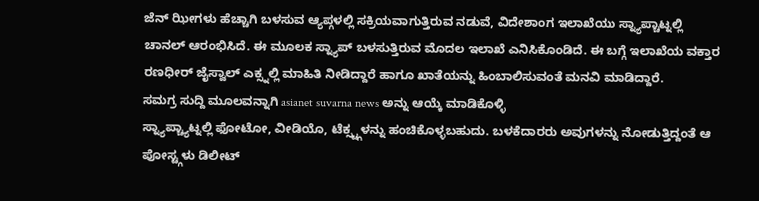ಜೆನ್ ಝೀಗಳು ಹೆಚ್ಚಾಗಿ ಬಳಸುವ ಆ್ಯಪ್ಗಳಲ್ಲಿ ಸಕ್ರಿಯವಾಗುತ್ತಿರುವ ನಡುವೆ, ವಿದೇಶಾಂಗ ಇಲಾಖೆಯು ಸ್ನ್ಯಾಪ್ಚಾಟ್ನಲ್ಲಿ ಚಾನಲ್ ಆರಂಭಿಸಿದೆ. ಈ ಮೂಲಕ ಸ್ನ್ಯಾಪ್ ಬಳಸುತ್ತಿರುವ ಮೊದಲ ಇಲಾಖೆ ಎನಿಸಿಕೊಂಡಿದೆ. ಈ ಬಗ್ಗೆ ಇಲಾಖೆಯ ವಕ್ತಾರ ರಣಧೀರ್ ಜೈಸ್ವಾಲ್ ಎಕ್ಸ್ನಲ್ಲಿ ಮಾಹಿತಿ ನೀಡಿದ್ದಾರೆ ಹಾಗೂ ಖಾತೆಯನ್ನು ಹಿಂಬಾಲಿಸುವಂತೆ ಮನವಿ ಮಾಡಿದ್ದಾರೆ.
ಸಮಗ್ರ ಸುದ್ದಿ ಮೂಲವನ್ನಾಗಿ asianet suvarna news ಅನ್ನು ಆಯ್ಕೆ ಮಾಡಿಕೊಳ್ಳಿ
ಸ್ನ್ಯಾಪ್ಚ್ಯಾಟ್ನಲ್ಲಿ ಫೋಟೋ, ವೀಡಿಯೊ, ಟೆಕ್ಸ್ಟ್ಗಳನ್ನು ಹಂಚಿಕೊಳ್ಳಬಹುದು. ಬಳಕೆದಾರರು ಅವುಗಳನ್ನು ನೋಡುತ್ತಿದ್ದಂತೆ ಆ ಪೋಸ್ಟ್ಗಳು ಡಿಲೀಟ್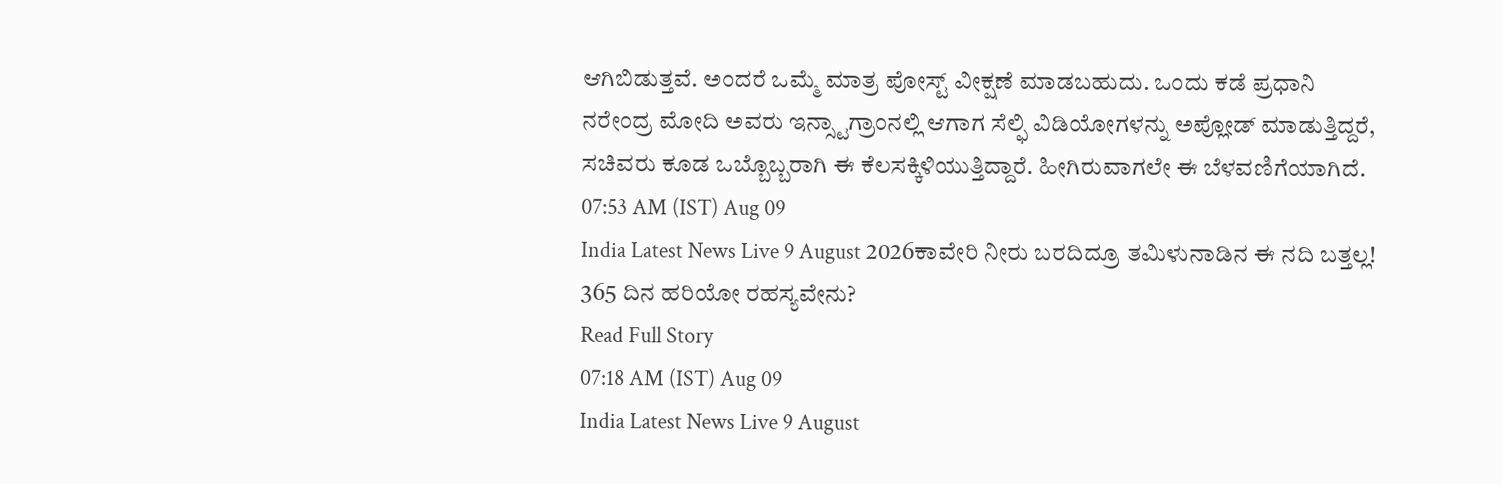ಆಗಿಬಿಡುತ್ತವೆ. ಅಂದರೆ ಒಮ್ಮೆ ಮಾತ್ರ ಪೋಸ್ಟ್ ವೀಕ್ಷಣೆ ಮಾಡಬಹುದು. ಒಂದು ಕಡೆ ಪ್ರಧಾನಿ ನರೇಂದ್ರ ಮೋದಿ ಅವರು ಇನ್ಸ್ಟಾಗ್ರಾಂನಲ್ಲಿ ಆಗಾಗ ಸೆಲ್ಫಿ ವಿಡಿಯೋಗಳನ್ನು ಅಪ್ಲೋಡ್ ಮಾಡುತ್ತಿದ್ದರೆ, ಸಚಿವರು ಕೂಡ ಒಬ್ಬೊಬ್ಬರಾಗಿ ಈ ಕೆಲಸಕ್ಕಿಳಿಯುತ್ತಿದ್ದಾರೆ. ಹೀಗಿರುವಾಗಲೇ ಈ ಬೆಳವಣಿಗೆಯಾಗಿದೆ.
07:53 AM (IST) Aug 09
India Latest News Live 9 August 2026ಕಾವೇರಿ ನೀರು ಬರದಿದ್ರೂ ತಮಿಳುನಾಡಿನ ಈ ನದಿ ಬತ್ತಲ್ಲ! 365 ದಿನ ಹರಿಯೋ ರಹಸ್ಯವೇನು?
Read Full Story
07:18 AM (IST) Aug 09
India Latest News Live 9 August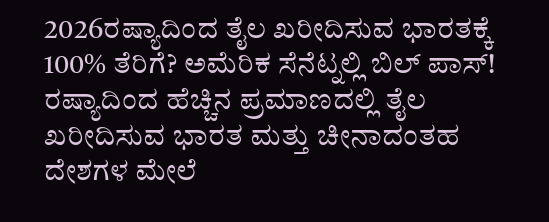2026ರಷ್ಯಾದಿಂದ ತೈಲ ಖರೀದಿಸುವ ಭಾರತಕ್ಕೆ 100% ತೆರಿಗೆ? ಅಮೆರಿಕ ಸೆನೆಟ್ನಲ್ಲಿ ಬಿಲ್ ಪಾಸ್!
ರಷ್ಯಾದಿಂದ ಹೆಚ್ಚಿನ ಪ್ರಮಾಣದಲ್ಲಿ ತೈಲ ಖರೀದಿಸುವ ಭಾರತ ಮತ್ತು ಚೀನಾದಂತಹ ದೇಶಗಳ ಮೇಲೆ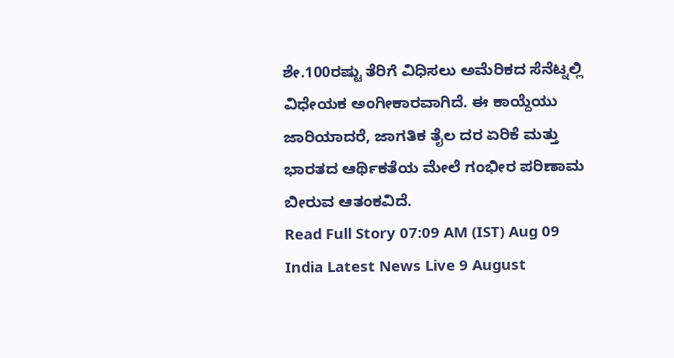ಶೇ.100ರಷ್ಟು ತೆರಿಗೆ ವಿಧಿಸಲು ಅಮೆರಿಕದ ಸೆನೆಟ್ನಲ್ಲಿ ವಿಧೇಯಕ ಅಂಗೀಕಾರವಾಗಿದೆ. ಈ ಕಾಯ್ದೆಯು ಜಾರಿಯಾದರೆ, ಜಾಗತಿಕ ತೈಲ ದರ ಏರಿಕೆ ಮತ್ತು ಭಾರತದ ಆರ್ಥಿಕತೆಯ ಮೇಲೆ ಗಂಭೀರ ಪರಿಣಾಮ ಬೀರುವ ಆತಂಕವಿದೆ.
Read Full Story 07:09 AM (IST) Aug 09
India Latest News Live 9 August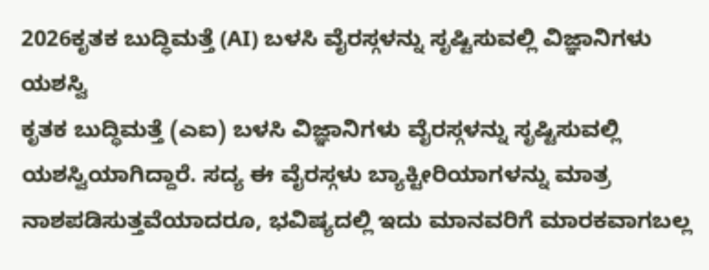2026ಕೃತಕ ಬುದ್ಧಿಮತ್ತೆ (AI) ಬಳಸಿ ವೈರಸ್ಗಳನ್ನು ಸೃಷ್ಟಿಸುವಲ್ಲಿ ವಿಜ್ಞಾನಿಗಳು ಯಶಸ್ವಿ
ಕೃತಕ ಬುದ್ಧಿಮತ್ತೆ (ಎಐ) ಬಳಸಿ ವಿಜ್ಞಾನಿಗಳು ವೈರಸ್ಗಳನ್ನು ಸೃಷ್ಟಿಸುವಲ್ಲಿ ಯಶಸ್ವಿಯಾಗಿದ್ದಾರೆ. ಸದ್ಯ ಈ ವೈರಸ್ಗಳು ಬ್ಯಾಕ್ಟೀರಿಯಾಗಳನ್ನು ಮಾತ್ರ ನಾಶಪಡಿಸುತ್ತವೆಯಾದರೂ, ಭವಿಷ್ಯದಲ್ಲಿ ಇದು ಮಾನವರಿಗೆ ಮಾರಕವಾಗಬಲ್ಲ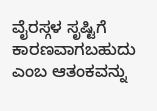ವೈರಸ್ಗಳ ಸೃಷ್ಟಿಗೆ ಕಾರಣವಾಗಬಹುದು ಎಂಬ ಆತಂಕವನ್ನು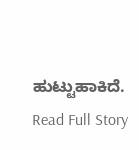ಹುಟ್ಟುಹಾಕಿದೆ.
Read Full Story